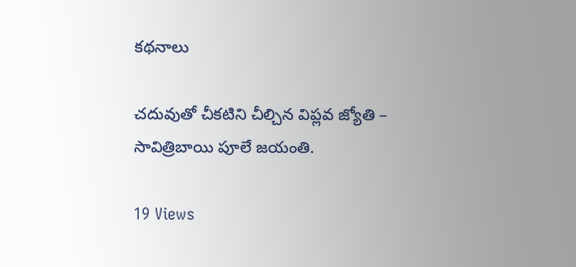కథనాలు

చదువుతో చీకటిని చీల్చిన విప్లవ జ్యోతి – సావిత్రిబాయి పూలే జయంతి.

19 Views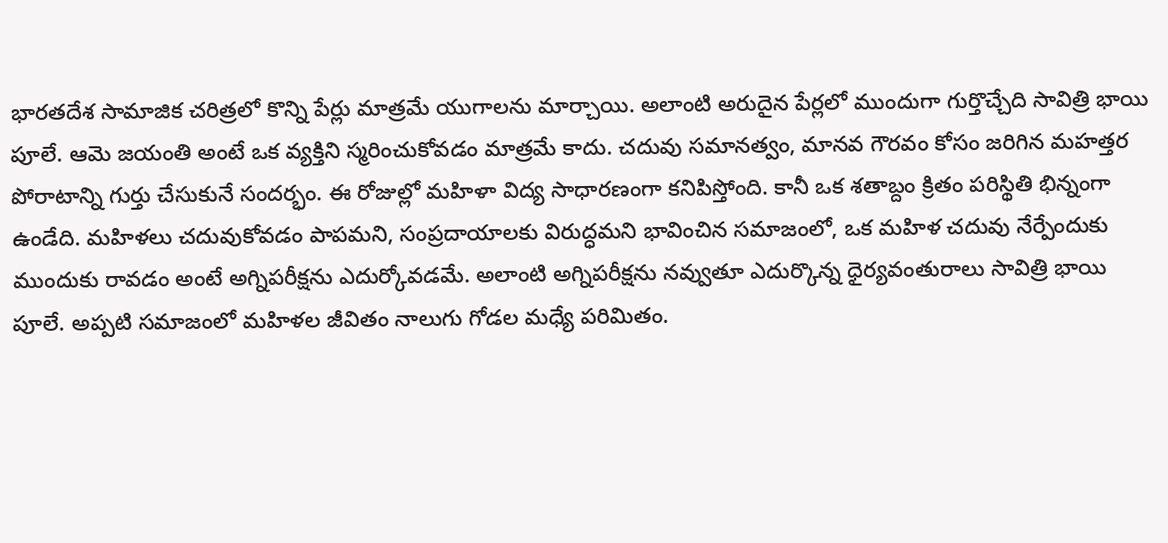భారతదేశ సామాజిక చరిత్రలో కొన్ని పేర్లు మాత్రమే యుగాలను మార్చాయి. అలాంటి అరుదైన పేర్లలో ముందుగా గుర్తొచ్చేది సావిత్రి భాయి పూలే. ఆమె జయంతి అంటే ఒక వ్యక్తిని స్మరించుకోవడం మాత్రమే కాదు. చదువు సమానత్వం, మానవ గౌరవం కోసం జరిగిన మహత్తర పోరాటాన్ని గుర్తు చేసుకునే సందర్భం. ఈ రోజుల్లో మహిళా విద్య సాధారణంగా కనిపిస్తోంది. కానీ ఒక శతాబ్దం క్రితం పరిస్థితి భిన్నంగా ఉండేది. మహిళలు చదువుకోవడం పాపమని, సంప్రదాయాలకు విరుద్ధమని భావించిన సమాజంలో, ఒక మహిళ చదువు నేర్పేందుకు ముందుకు రావడం అంటే అగ్నిపరీక్షను ఎదుర్కోవడమే. అలాంటి అగ్నిపరీక్షను నవ్వుతూ ఎదుర్కొన్న ధైర్యవంతురాలు సావిత్రి భాయి పూలే. అప్పటి సమాజంలో మహిళల జీవితం నాలుగు గోడల మధ్యే పరిమితం.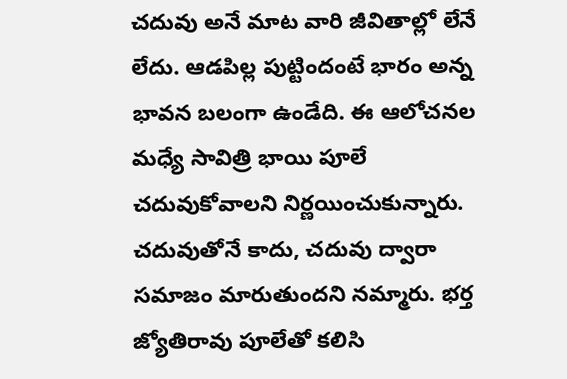చదువు అనే మాట వారి జీవితాల్లో లేనే లేదు. ఆడపిల్ల పుట్టిందంటే భారం అన్న భావన బలంగా ఉండేది. ఈ ఆలోచనల మధ్యే సావిత్రి భాయి పూలే చదువుకోవాలని నిర్ణయించుకున్నారు. చదువుతోనే కాదు, చదువు ద్వారా సమాజం మారుతుందని నమ్మారు. భర్త జ్యోతిరావు పూలేతో కలిసి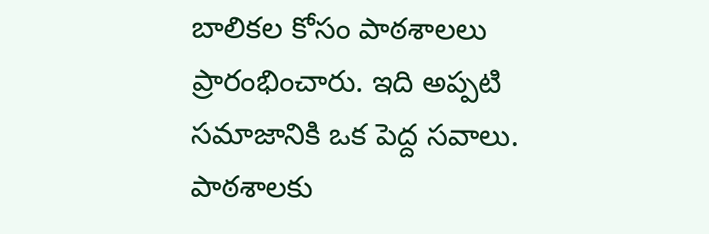బాలికల కోసం పాఠశాలలు ప్రారంభించారు. ఇది అప్పటి సమాజానికి ఒక పెద్ద సవాలు. పాఠశాలకు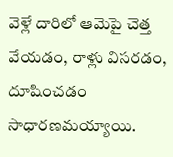వెళ్లే దారిలో ఆమెపై చెత్త వేయడం, రాళ్లు విసరడం, దూషించడం సాధారణమయ్యాయి.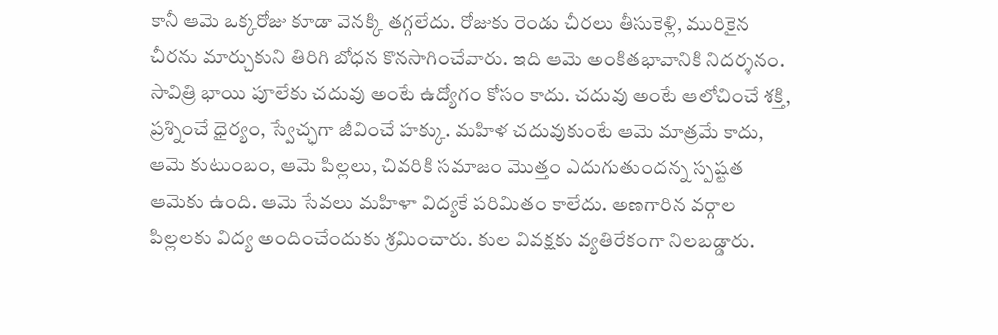కానీ ఆమె ఒక్కరోజు కూడా వెనక్కి తగ్గలేదు. రోజుకు రెండు చీరలు తీసుకెళ్లి, మురికైన చీరను మార్చుకుని తిరిగి బోధన కొనసాగించేవారు. ఇది ఆమె అంకితభావానికి నిదర్శనం. సావిత్రి భాయి పూలేకు చదువు అంటే ఉద్యోగం కోసం కాదు. చదువు అంటే ఆలోచించే శక్తి, ప్రశ్నించే ధైర్యం, స్వేచ్ఛగా జీవించే హక్కు. మహిళ చదువుకుంటే ఆమె మాత్రమే కాదు, ఆమె కుటుంబం, ఆమె పిల్లలు, చివరికి సమాజం మొత్తం ఎదుగుతుందన్న స్పష్టత ఆమెకు ఉంది. ఆమె సేవలు మహిళా విద్యకే పరిమితం కాలేదు. అణగారిన వర్గాల పిల్లలకు విద్య అందించేందుకు శ్రమించారు. కుల వివక్షకు వ్యతిరేకంగా నిలబడ్డారు.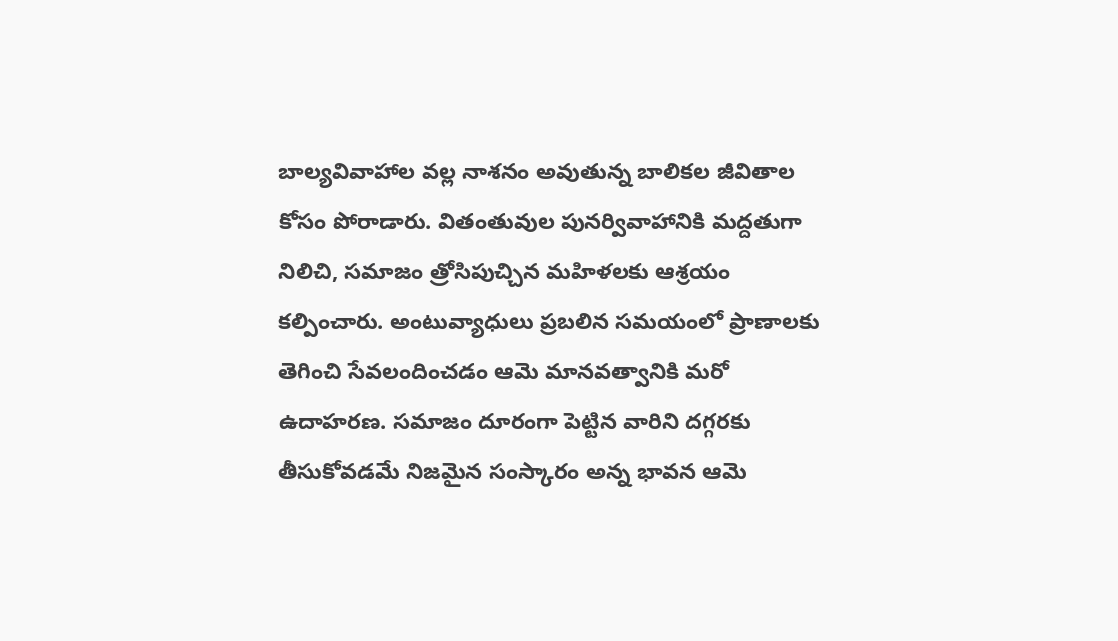బాల్యవివాహాల వల్ల నాశనం అవుతున్న బాలికల జీవితాల కోసం పోరాడారు. వితంతువుల పునర్వివాహానికి మద్దతుగా నిలిచి, సమాజం త్రోసిపుచ్చిన మహిళలకు ఆశ్రయం కల్పించారు. అంటువ్యాధులు ప్రబలిన సమయంలో ప్రాణాలకు తెగించి సేవలందించడం ఆమె మానవత్వానికి మరో ఉదాహరణ. సమాజం దూరంగా పెట్టిన వారిని దగ్గరకు తీసుకోవడమే నిజమైన సంస్కారం అన్న భావన ఆమె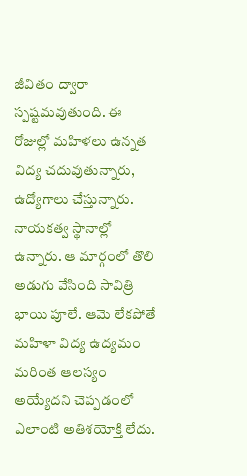జీవితం ద్వారా స్పష్టమవుతుంది. ఈ రోజుల్లో మహిళలు ఉన్నత విద్య చదువుతున్నారు, ఉద్యోగాలు చేస్తున్నారు. నాయకత్వ స్థానాల్లో ఉన్నారు. ఆ మార్గంలో తొలి అడుగు వేసింది సావిత్రి భాయి పూలే. ఆమె లేకపోతే మహిళా విద్య ఉద్యమం మరింత ఆలస్యం అయ్యేదని చెప్పడంలో ఎలాంటి అతిశయోక్తి లేదు.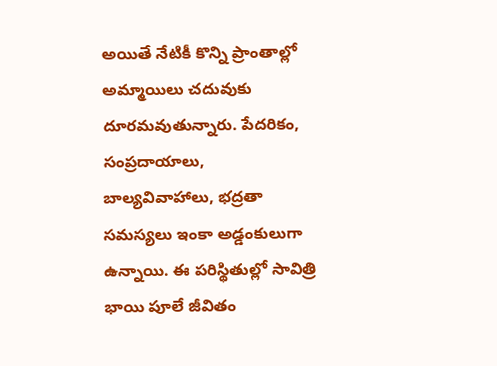అయితే నేటికీ కొన్ని ప్రాంతాల్లో అమ్మాయిలు చదువుకు దూరమవుతున్నారు. పేదరికం, సంప్రదాయాలు, బాల్యవివాహాలు, భద్రతా సమస్యలు ఇంకా అడ్డంకులుగా ఉన్నాయి. ఈ పరిస్థితుల్లో సావిత్రి భాయి పూలే జీవితం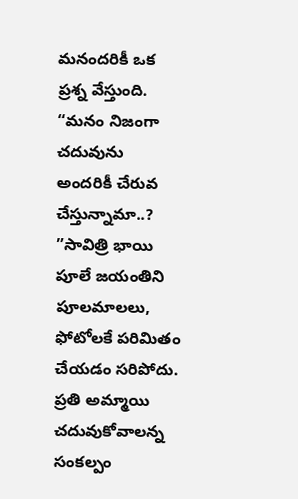మనందరికీ ఒక ప్రశ్న వేస్తుంది. “మనం నిజంగా చదువును అందరికీ చేరువ చేస్తున్నామా..? ”సావిత్రి భాయి పూలే జయంతిని పూలమాలలు, ఫోటోలకే పరిమితం చేయడం సరిపోదు. ప్రతి అమ్మాయి చదువుకోవాలన్న సంకల్పం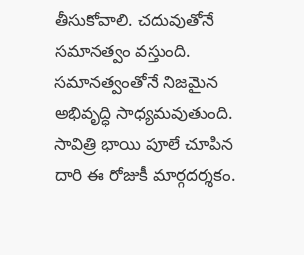తీసుకోవాలి. చదువుతోనే సమానత్వం వస్తుంది. సమానత్వంతోనే నిజమైన అభివృద్ధి సాధ్యమవుతుంది. సావిత్రి భాయి పూలే చూపిన దారి ఈ రోజుకీ మార్గదర్శకం.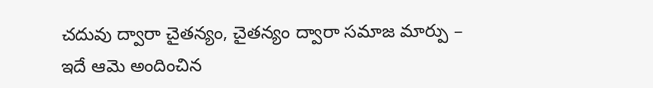చదువు ద్వారా చైతన్యం, చైతన్యం ద్వారా సమాజ మార్పు – ఇదే ఆమె అందించిన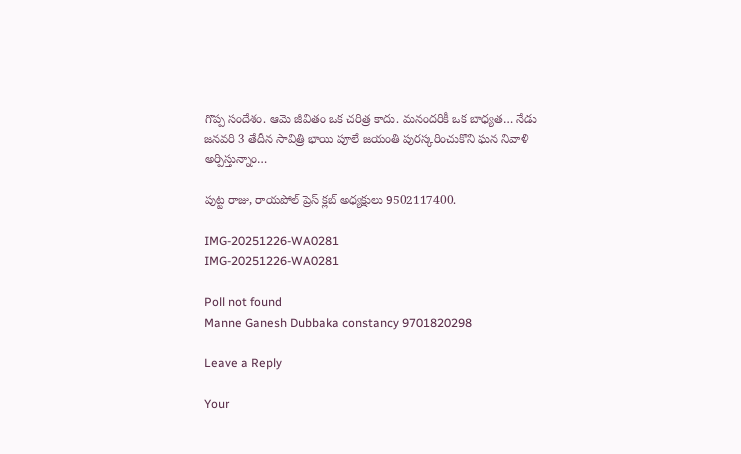గొప్ప సందేశం. ఆమె జీవితం ఒక చరిత్ర కాదు. మనందరికీ ఒక బాధ్యత… నేడు జనవరి 3 తేదీన సావిత్రి భాయి పూలే జయంతి పురస్కరించుకొని ఘన నివాళి అర్పిస్తున్నాం…

పుట్ట రాజు, రాయపోల్ ప్రెస్ క్లబ్ అధ్యక్షులు 9502117400.

IMG-20251226-WA0281
IMG-20251226-WA0281

Poll not found
Manne Ganesh Dubbaka constancy 9701820298

Leave a Reply

Your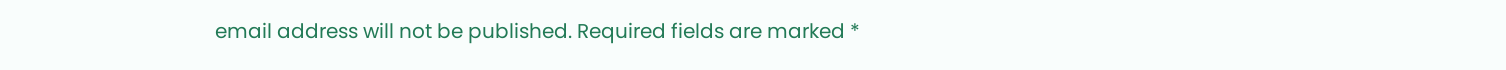email address will not be published. Required fields are marked *